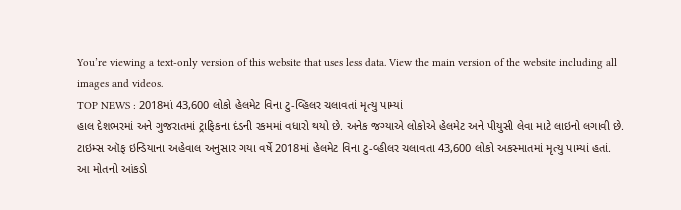You’re viewing a text-only version of this website that uses less data. View the main version of the website including all images and videos.
TOP NEWS : 2018માં 43,600 લોકો હેલમેટ વિના ટુ-વ્હિલર ચલાવતાં મૃત્યુ પામ્યાં
હાલ દેશભરમાં અને ગુજરાતમાં ટ્રાફિકના દંડની રકમમાં વધારો થયો છે. અનેક જગ્યાએ લોકોએ હેલમેટ અને પીયુસી લેવા માટે લાઇનો લગાવી છે.
ટાઇમ્સ ઑફ ઇન્ડિયાના અહેવાલ અનુસાર ગયા વર્ષે 2018માં હેલમેટ વિના ટુ-વ્હીલર ચલાવતા 43,600 લોકો અકસ્માતમાં મૃત્યુ પામ્યાં હતાં.
આ મોતનો આંકડો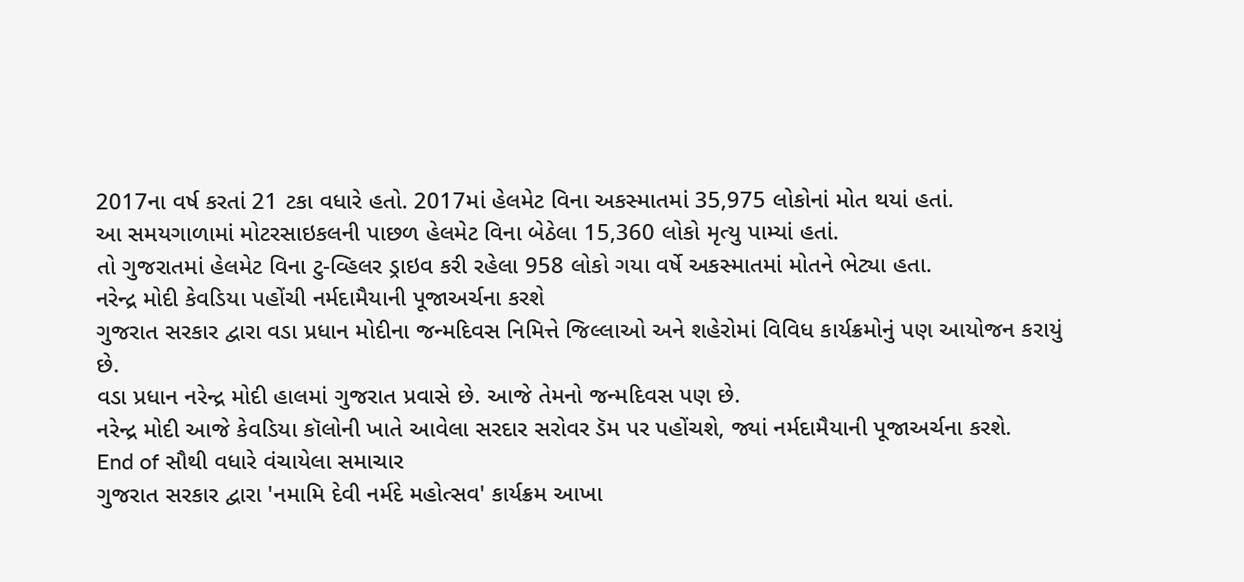2017ના વર્ષ કરતાં 21 ટકા વધારે હતો. 2017માં હેલમેટ વિના અકસ્માતમાં 35,975 લોકોનાં મોત થયાં હતાં.
આ સમયગાળામાં મોટરસાઇકલની પાછળ હેલમેટ વિના બેઠેલા 15,360 લોકો મૃત્યુ પામ્યાં હતાં.
તો ગુજરાતમાં હેલમેટ વિના ટુ-વ્હિલર ડ્રાઇવ કરી રહેલા 958 લોકો ગયા વર્ષે અકસ્માતમાં મોતને ભેટ્યા હતા.
નરેન્દ્ર મોદી કેવડિયા પહોંચી નર્મદામૈયાની પૂજાઅર્ચના કરશે
ગુજરાત સરકાર દ્વારા વડા પ્રધાન મોદીના જન્મદિવસ નિમિત્તે જિલ્લાઓ અને શહેરોમાં વિવિધ કાર્યક્રમોનું પણ આયોજન કરાયું છે.
વડા પ્રધાન નરેન્દ્ર મોદી હાલમાં ગુજરાત પ્રવાસે છે. આજે તેમનો જન્મદિવસ પણ છે.
નરેન્દ્ર મોદી આજે કેવડિયા કૉલોની ખાતે આવેલા સરદાર સરોવર ડૅમ પર પહોંચશે, જ્યાં નર્મદામૈયાની પૂજાઅર્ચના કરશે.
End of સૌથી વધારે વંચાયેલા સમાચાર
ગુજરાત સરકાર દ્વારા 'નમામિ દેવી નર્મદે મહોત્સવ' કાર્યક્રમ આખા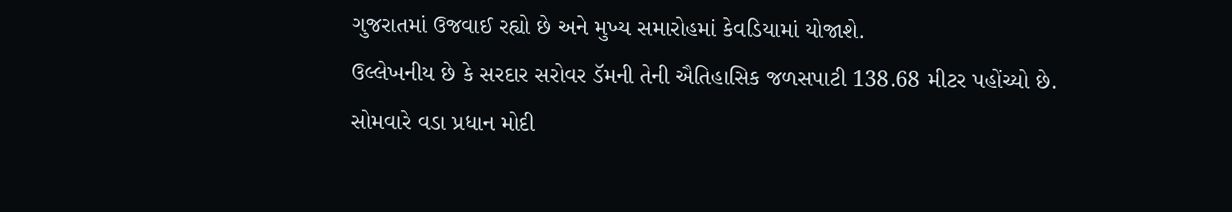ગુજરાતમાં ઉજવાઈ રહ્યો છે અને મુખ્ય સમારોહમાં કેવડિયામાં યોજાશે.
ઉલ્લેખનીય છે કે સરદાર સરોવર ડૅમની તેની ઐતિહાસિક જળસપાટી 138.68 મીટર પહોંચ્યો છે.
સોમવારે વડા પ્રધાન મોદી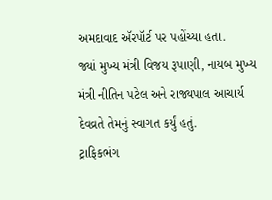અમદાવાદ ઍરપૉર્ટ પર પહોંચ્યા હતા.
જ્યાં મુખ્ય મંત્રી વિજય રૂપાણી, નાયબ મુખ્ય મંત્રી નીતિન પટેલ અને રાજ્યપાલ આચાર્ય દેવવ્રતે તેમનું સ્વાગત કર્યું હતું.
ટ્રાફિકભંગ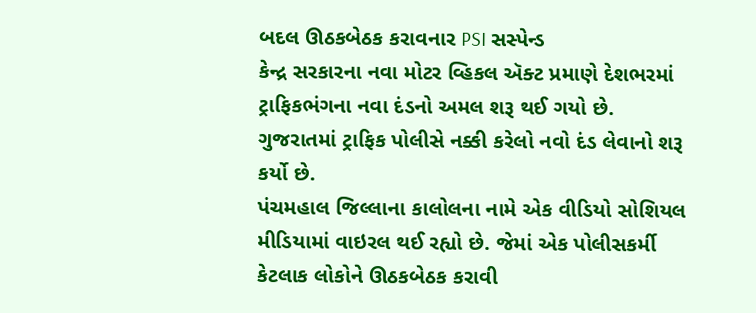બદલ ઊઠકબેઠક કરાવનાર PSI સસ્પેન્ડ
કેન્દ્ર સરકારના નવા મોટર વ્હિકલ ઍક્ટ પ્રમાણે દેશભરમાં ટ્રાફિકભંગના નવા દંડનો અમલ શરૂ થઈ ગયો છે.
ગુજરાતમાં ટ્રાફિક પોલીસે નક્કી કરેલો નવો દંડ લેવાનો શરૂ કર્યો છે.
પંચમહાલ જિલ્લાના કાલોલના નામે એક વીડિયો સોશિયલ મીડિયામાં વાઇરલ થઈ રહ્યો છે. જેમાં એક પોલીસકર્મી કેટલાક લોકોને ઊઠકબેઠક કરાવી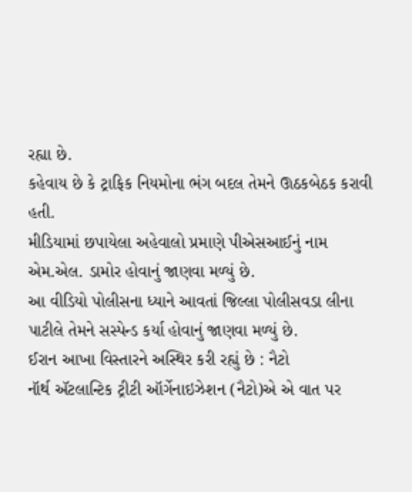રહ્યા છે.
કહેવાય છે કે ટ્રાફિક નિયમોના ભંગ બદલ તેમને ઊઠકબેઠક કરાવી હતી.
મીડિયામાં છપાયેલા અહેવાલો પ્રમાણે પીએસઆઈનું નામ એમ.એલ. ડામોર હોવાનું જાણવા મળ્યું છે.
આ વીડિયો પોલીસના ધ્યાને આવતાં જિલ્લા પોલીસવડા લીના પાટીલે તેમને સસ્પેન્ડ કર્યા હોવાનું જાણવા મળ્યું છે.
ઈરાન આખા વિસ્તારને અસ્થિર કરી રહ્યું છે : નૈટો
નૉર્થ ઍટલાન્ટિક ટ્રીટી ઑર્ગેનાઇઝેશન (નૈટો)એ એ વાત પર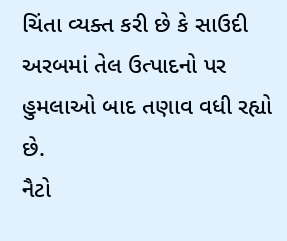ચિંતા વ્યક્ત કરી છે કે સાઉદી અરબમાં તેલ ઉત્પાદનો પર હુમલાઓ બાદ તણાવ વધી રહ્યો છે.
નૈટો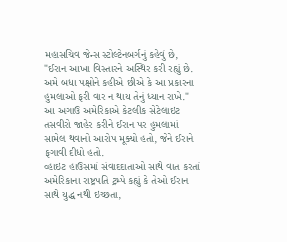મહાસચિવ જેન્સ સ્ટોલ્ટેનબર્ગનું કહેવું છે, "ઈરાન આખા વિસ્તારને અસ્થિર કરી રહ્યું છે. અમે બધા પક્ષોને કહીએ છીએ કે આ પ્રકારના હુમલાઓ ફરી વાર ન થાય તેનું ધ્યાન રાખે."
આ અગાઉ અમેરિકાએ કેટલીક સેટેલાઇટ તસવીરો જાહેર કરીને ઈરાન પર હુમલામાં સામેલ થવાનો આરોપ મૂક્યો હતો, જેને ઈરાને ફગાવી દીધો હતો.
વ્હાઇટ હાઉસમાં સંવાદદાતાઓ સાથે વાત કરતાં અમેરિકાના રાષ્ટ્રપતિ ટ્રમ્પે કહ્યું કે તેઓ ઈરાન સાથે યુદ્ધ નથી ઇચ્છતા,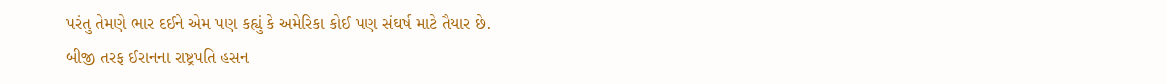પરંતુ તેમણે ભાર દઈને એમ પણ કહ્યું કે અમેરિકા કોઈ પણ સંઘર્ષ માટે તૈયાર છે.
બીજી તરફ ઈરાનના રાષ્ટ્રપતિ હસન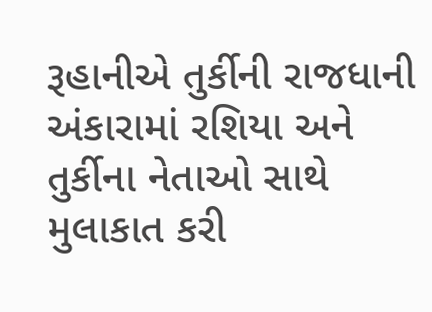રૂહાનીએ તુર્કીની રાજધાની અંકારામાં રશિયા અને તુર્કીના નેતાઓ સાથે મુલાકાત કરી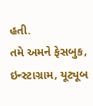હતી.
તમે અમને ફેસબુક, ઇન્સ્ટાગ્રામ, યૂટ્યૂબ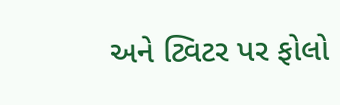અને ટ્વિટર પર ફોલો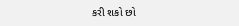કરી શકો છો